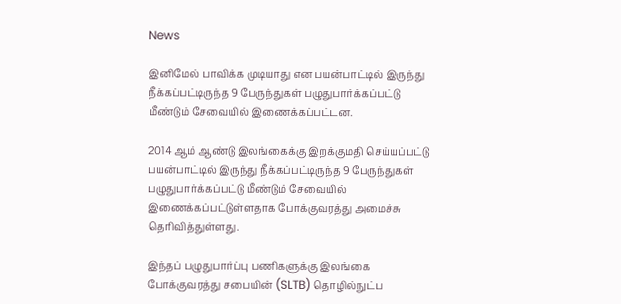News

இனிமேல் பாவிக்க முடியாது என பயன்பாட்டில் இருந்து நீக்கப்பட்டிருந்த 9 பேருந்துகள் பழுதுபார்க்கப்பட்டு மீண்டும் சேவையில் இணைக்கப்பட்டன.

2014 ஆம் ஆண்டு இலங்கைக்கு இறக்குமதி செய்யப்பட்டு பயன்பாட்டில் இருந்து நீக்கப்பட்டிருந்த 9 பேருந்துகள் பழுதுபார்க்கப்பட்டு மீண்டும் சேவையில் இணைக்கப்பட்டுள்ளதாக போக்குவரத்து அமைச்சு தெரிவித்துள்ளது.

இந்தப் பழுதுபார்ப்பு பணிகளுக்கு இலங்கை போக்குவரத்து சபையின் (SLTB) தொழில்நுட்ப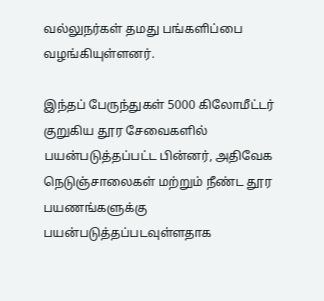வல்லுநர்கள் தமது பங்களிப்பை வழங்கியுள்ளனர்.

இந்தப் பேருந்துகள் 5000 கிலோமீட்டர் குறுகிய தூர சேவைகளில் பயன்படுத்தப்பட்ட பின்னர், அதிவேக நெடுஞ்சாலைகள் மற்றும் நீண்ட தூர பயணங்களுக்கு பயன்படுத்தப்படவுள்ளதாக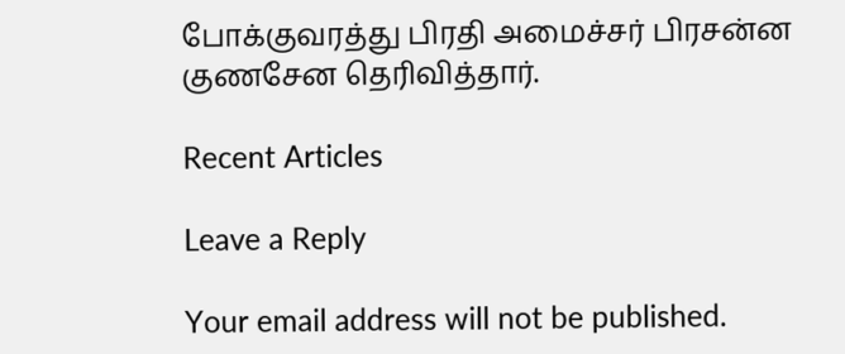போக்குவரத்து பிரதி அமைச்சர் பிரசன்ன குணசேன தெரிவித்தார்.

Recent Articles

Leave a Reply

Your email address will not be published.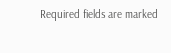Required fields are marked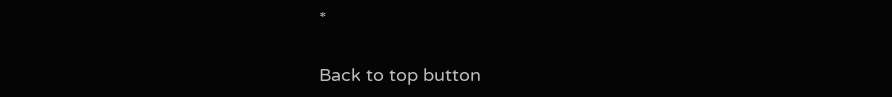*

Back to top button